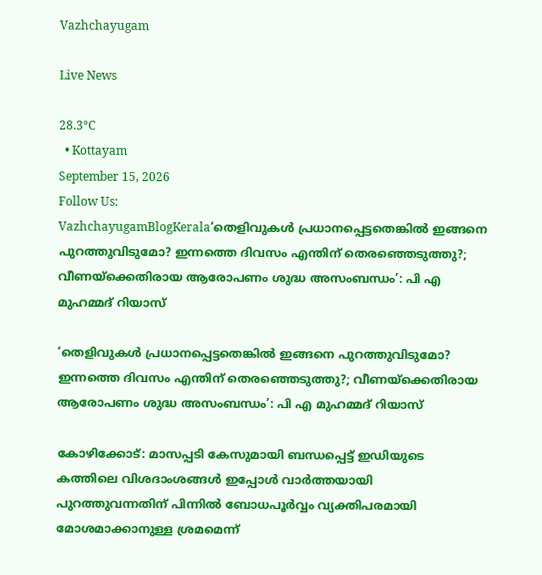Vazhchayugam

Live News

28.3°C
  • Kottayam
September 15, 2026
Follow Us:
VazhchayugamBlogKerala‘തെളിവുകള്‍ പ്രധാനപ്പെട്ടതെങ്കില്‍ ഇങ്ങനെ പുറത്തുവിടുമോ? ഇന്നത്തെ ദിവസം എന്തിന് തെരഞ്ഞെടുത്തു?; വീണയ്‌ക്കെതിരായ ആരോപണം ശുദ്ധ അസംബന്ധം’: പി എ മുഹമ്മദ് റിയാസ്

‘തെളിവുകള്‍ പ്രധാനപ്പെട്ടതെങ്കില്‍ ഇങ്ങനെ പുറത്തുവിടുമോ? ഇന്നത്തെ ദിവസം എന്തിന് തെരഞ്ഞെടുത്തു?; വീണയ്‌ക്കെതിരായ ആരോപണം ശുദ്ധ അസംബന്ധം’: പി എ മുഹമ്മദ് റിയാസ്

കോഴിക്കോട്: മാസപ്പടി കേസുമായി ബന്ധപ്പെട്ട് ഇഡിയുടെ കത്തിലെ വിശദാംശങ്ങള്‍ ഇപ്പോള്‍ വാര്‍ത്തയായി പുറത്തുവന്നതിന് പിന്നില്‍ ബോധപൂര്‍വ്വം വ്യക്തിപരമായി മോശമാക്കാനുള്ള ശ്രമമെന്ന്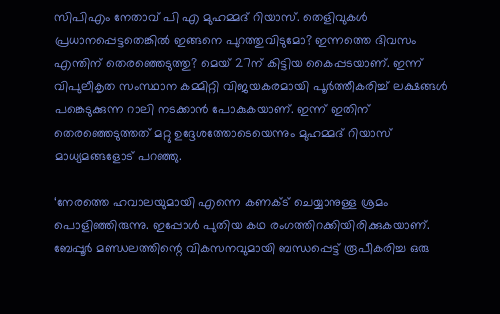സിപിഎം നേതാവ് പി എ മുഹമ്മദ് റിയാസ്. തെളിവുകള്‍ പ്രധാനപ്പെട്ടതെങ്കില്‍ ഇങ്ങനെ പുറത്തുവിടുമോ? ഇന്നത്തെ ദിവസം എന്തിന് തെരഞ്ഞെടുത്തു? മെയ് 27ന് കിട്ടിയ കൈപ്പടയാണ്. ഇന്ന് വിപുലീകൃത സംസ്ഥാന കമ്മിറ്റി വിജയകരമായി പൂര്‍ത്തീകരിച്ച് ലക്ഷങ്ങള്‍ പങ്കെടുക്കുന്ന റാലി നടക്കാന്‍ പോകുകയാണ്. ഇന്ന് ഇതിന് തെരഞ്ഞെടുത്തത് മറ്റു ഉദ്ദേശത്തോടെയെന്നും മുഹമ്മദ് റിയാസ് മാധ്യമങ്ങളോട് പറഞ്ഞു.

‘നേരത്തെ ഹവാലയുമായി എന്നെ കണക്ട് ചെയ്യാനുള്ള ശ്രമം പൊളിഞ്ഞിരുന്നു. ഇപ്പോള്‍ പുതിയ കഥ രംഗത്തിറക്കിയിരിക്കുകയാണ്. ബേപ്പൂര്‍ മണ്ഡലത്തിന്റെ വികസനവുമായി ബന്ധപ്പെട്ട് രൂപീകരിച്ച ഒരു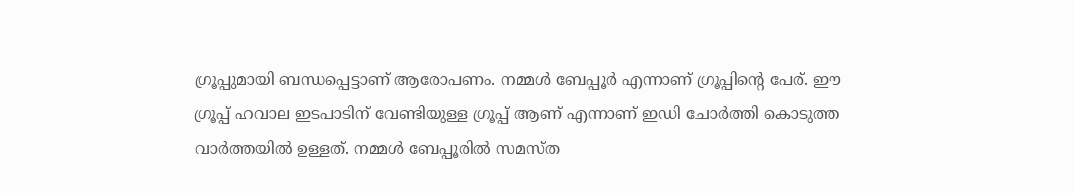ഗ്രൂപ്പുമായി ബന്ധപ്പെട്ടാണ് ആരോപണം. നമ്മള്‍ ബേപ്പൂര്‍ എന്നാണ് ഗ്രൂപ്പിന്റെ പേര്. ഈ ഗ്രൂപ്പ് ഹവാല ഇടപാടിന് വേണ്ടിയുള്ള ഗ്രൂപ്പ് ആണ് എന്നാണ് ഇഡി ചോര്‍ത്തി കൊടുത്ത വാര്‍ത്തയില്‍ ഉള്ളത്. നമ്മള്‍ ബേപ്പൂരില്‍ സമസ്ത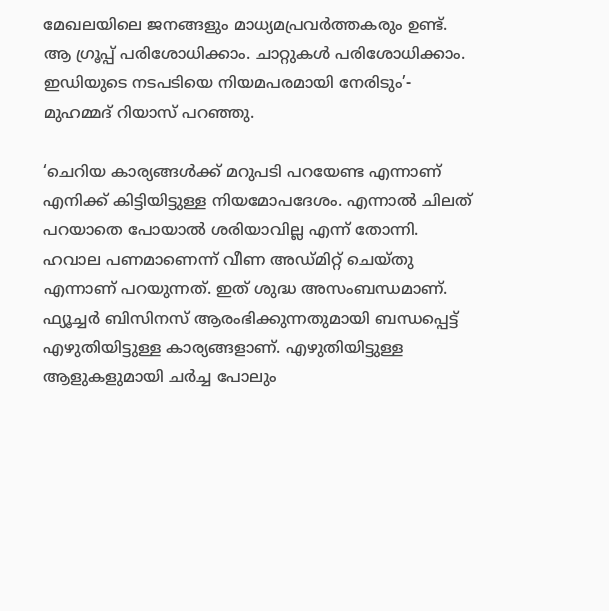മേഖലയിലെ ജനങ്ങളും മാധ്യമപ്രവര്‍ത്തകരും ഉണ്ട്. ആ ഗ്രൂപ്പ് പരിശോധിക്കാം. ചാറ്റുകള്‍ പരിശോധിക്കാം. ഇഡിയുടെ നടപടിയെ നിയമപരമായി നേരിടും’- മുഹമ്മദ് റിയാസ് പറഞ്ഞു.

‘ചെറിയ കാര്യങ്ങള്‍ക്ക് മറുപടി പറയേണ്ട എന്നാണ് എനിക്ക് കിട്ടിയിട്ടുള്ള നിയമോപദേശം. എന്നാല്‍ ചിലത് പറയാതെ പോയാല്‍ ശരിയാവില്ല എന്ന് തോന്നി. ഹവാല പണമാണെന്ന് വീണ അഡ്മിറ്റ് ചെയ്തു എന്നാണ് പറയുന്നത്. ഇത് ശുദ്ധ അസംബന്ധമാണ്. ഫ്യൂച്ചര്‍ ബിസിനസ് ആരംഭിക്കുന്നതുമായി ബന്ധപ്പെട്ട് എഴുതിയിട്ടുള്ള കാര്യങ്ങളാണ്. എഴുതിയിട്ടുള്ള ആളുകളുമായി ചര്‍ച്ച പോലും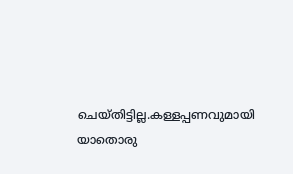ചെയ്തിട്ടില്ല.കള്ളപ്പണവുമായി യാതൊരു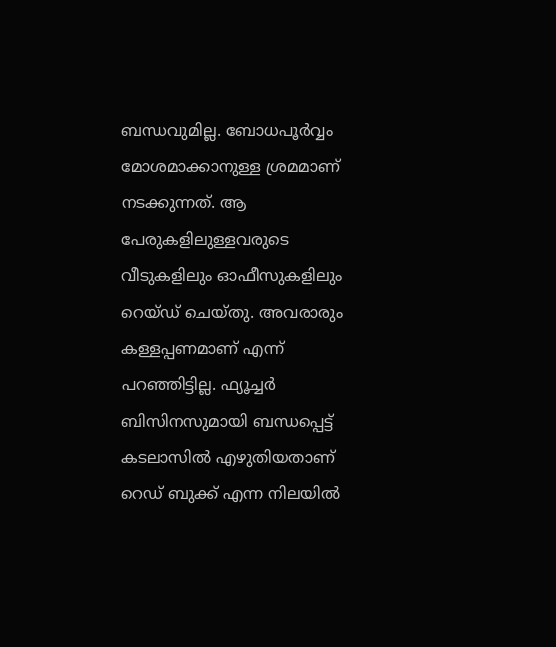ബന്ധവുമില്ല. ബോധപൂര്‍വ്വം മോശമാക്കാനുള്ള ശ്രമമാണ് നടക്കുന്നത്. ആ പേരുകളിലുള്ളവരുടെ വീടുകളിലും ഓഫീസുകളിലും റെയ്ഡ് ചെയ്തു. അവരാരും കള്ളപ്പണമാണ് എന്ന് പറഞ്ഞിട്ടില്ല. ഫ്യൂച്ചര്‍ ബിസിനസുമായി ബന്ധപ്പെട്ട് കടലാസില്‍ എഴുതിയതാണ് റെഡ് ബുക്ക് എന്ന നിലയില്‍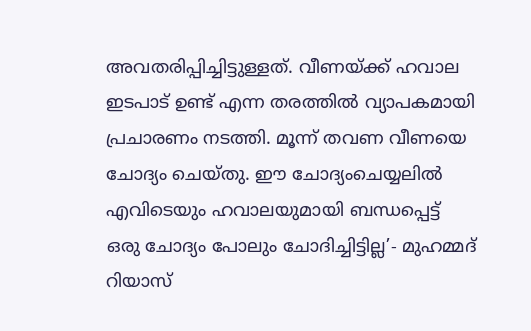അവതരിപ്പിച്ചിട്ടുള്ളത്. വീണയ്ക്ക് ഹവാല ഇടപാട് ഉണ്ട് എന്ന തരത്തില്‍ വ്യാപകമായി പ്രചാരണം നടത്തി. മൂന്ന് തവണ വീണയെ ചോദ്യം ചെയ്തു. ഈ ചോദ്യംചെയ്യലില്‍ എവിടെയും ഹവാലയുമായി ബന്ധപ്പെട്ട് ഒരു ചോദ്യം പോലും ചോദിച്ചിട്ടില്ല’- മുഹമ്മദ് റിയാസ്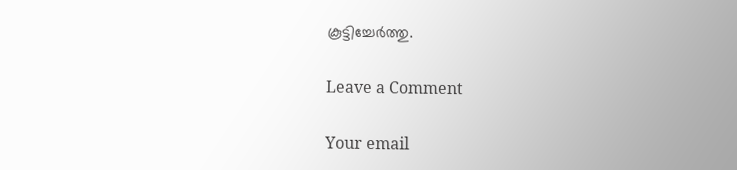കൂട്ടിച്ചേര്‍ത്തു.

Leave a Comment

Your email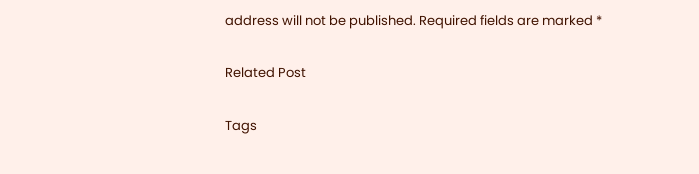address will not be published. Required fields are marked *

Related Post

Tags